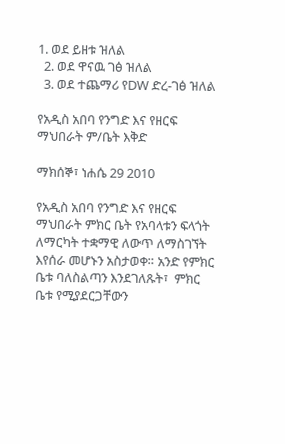1. ወደ ይዘቱ ዝለል
  2. ወደ ዋናዉ ገፅ ዝለል
  3. ወደ ተጨማሪ የDW ድረ-ገፅ ዝለል

የአዲስ አበባ የንግድ እና የዘርፍ ማህበራት ም/ቤት እቅድ

ማክሰኞ፣ ነሐሴ 29 2010

የአዲስ አበባ የንግድ እና የዘርፍ ማህበራት ምክር ቤት የአባላቱን ፍላጎት  ለማርካት ተቋማዊ ለውጥ ለማስገኘት እየሰራ መሆኑን አስታወቀ። አንድ የምክር ቤቱ ባለስልጣን እንደገለጹት፣  ምክር ቤቱ የሚያደርጋቸውን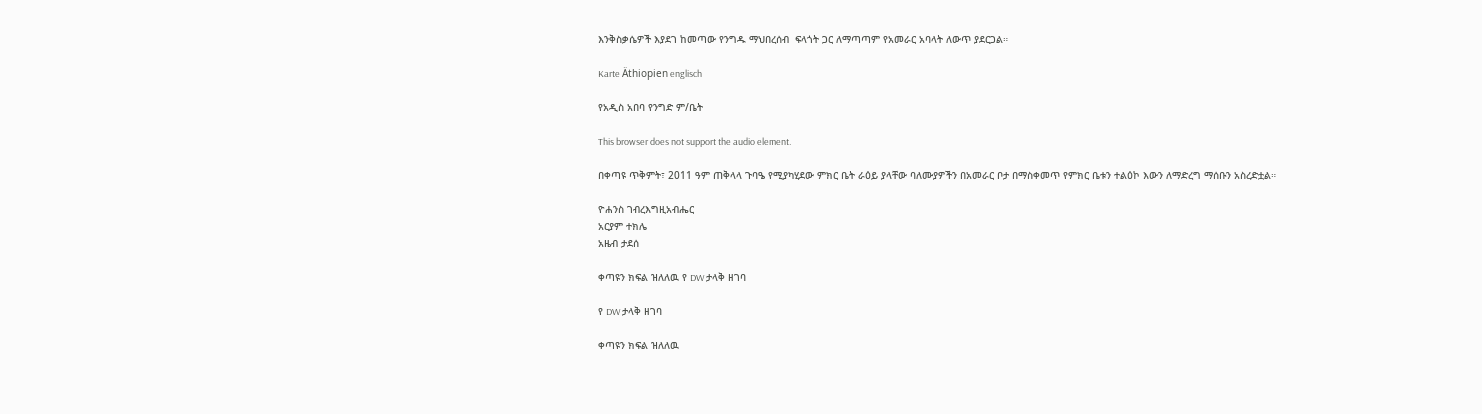እንቅስቃሴዎች እያደገ ከመጣው የንግዱ ማህበረሰብ  ፍላጎት ጋር ለማጣጣም የአመራር አባላት ለውጥ ያደርጋል።

Karte Äthiopien englisch

የአዲስ አበባ የንግድ ም/ቤት

This browser does not support the audio element.

በቀጣዩ ጥቅምት፣ 2011 ዓም ጠቅላላ ጉባዔ የሚያካሂደው ምክር ቤት ራዕይ ያላቸው ባለሙያዎችን በአመራር ቦታ በማስቀመጥ የምክር ቤቱን ተልዕኮ እውን ለማድረግ ማሰቡን አስረድቷል።

ዮሐንስ ገብረእግዚአብሔር
አርያም ተክሌ
አዜብ ታደሰ

ቀጣዩን ክፍል ዝለለዉ የ DW ታላቅ ዘገባ

የ DW ታላቅ ዘገባ

ቀጣዩን ክፍል ዝለለዉ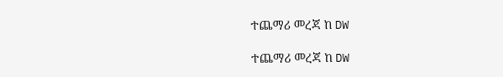ተጨማሪ መረጃ ከ DW

ተጨማሪ መረጃ ከ DW